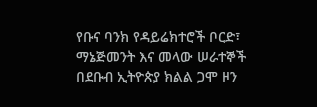የቡና ባንክ የዳይሬክተሮች ቦርድ፣ ማኔጅመንት እና መላው ሠራተኞች በደቡብ ኢትዮጵያ ክልል ጋሞ ዞን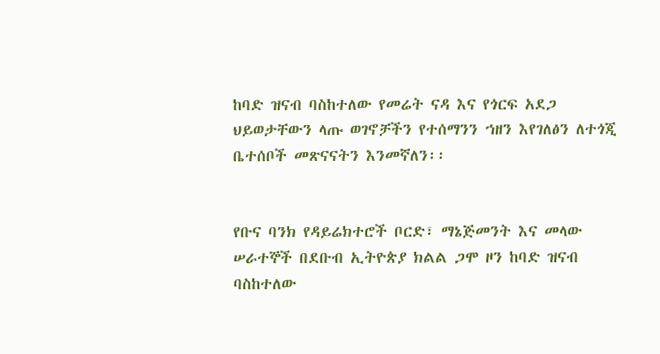ከባድ ዝናብ ባስከተለው የመሬት ናዳ እና የጎርፍ አደጋ ህይወታቸውን ላጡ ወገኖቻችን የተሰማንን ኀዘን እየገለፅን ለተጎጂ ቤተሰቦች መጽናናትን እንመኛለን፡፡


የቡና ባንክ የዳይሬክተሮች ቦርድ፣ ማኔጅመንት እና መላው ሠራተኞች በደቡብ ኢትዮጵያ ክልል ጋሞ ዞን ከባድ ዝናብ ባስከተለው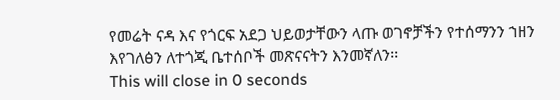የመሬት ናዳ እና የጎርፍ አደጋ ህይወታቸውን ላጡ ወገኖቻችን የተሰማንን ኀዘን እየገለፅን ለተጎጂ ቤተሰቦች መጽናናትን እንመኛለን፡፡
This will close in 0 seconds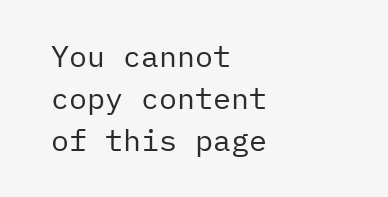You cannot copy content of this page